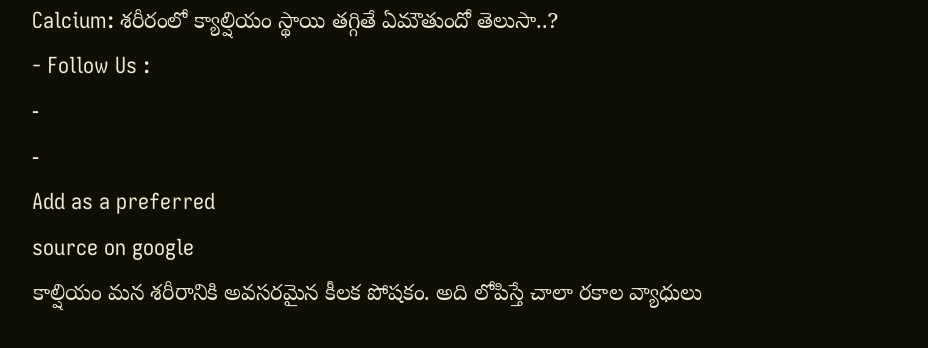Calcium: శరీరంలో క్యాల్షియం స్థాయి తగ్గితే ఏమౌతుందో తెలుసా..?
- Follow Us :
-
-
Add as a preferred
source on google
కాల్షియం మన శరీరానికి అవసరమైన కీలక పోషకం. అది లోపిస్తే చాలా రకాల వ్యాధులు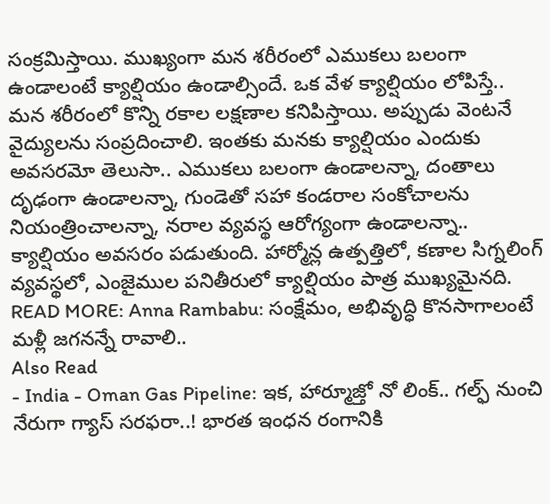సంక్రమిస్తాయి. ముఖ్యంగా మన శరీరంలో ఎముకలు బలంగా ఉండాలంటే క్యాల్షియం ఉండాల్సిందే. ఒక వేళ క్యాల్షియం లోపిస్తే.. మన శరీరంలో కొన్ని రకాల లక్షణాల కనిపిస్తాయి. అప్పుడు వెంటనే వైద్యులను సంప్రదించాలి. ఇంతకు మనకు క్యాల్షియం ఎందుకు అవసరమో తెలుసా.. ఎముకలు బలంగా ఉండాలన్నా, దంతాలు దృఢంగా ఉండాలన్నా, గుండెతో సహా కండరాల సంకోచాలను నియంత్రించాలన్నా, నరాల వ్యవస్థ ఆరోగ్యంగా ఉండాలన్నా.. క్యాల్షియం అవసరం పడుతుంది. హార్మోన్ల ఉత్పత్తిలో, కణాల సిగ్నలింగ్ వ్యవస్థలో, ఎంజైముల పనితీరులో క్యాల్షియం పాత్ర ముఖ్యమైనది.
READ MORE: Anna Rambabu: సంక్షేమం, అభివృద్ధి కొనసాగాలంటే మళ్లీ జగనన్నే రావాలి..
Also Read
- India - Oman Gas Pipeline: ఇక, హార్మూజ్తో నో లింక్.. గల్ఫ్ నుంచి నేరుగా గ్యాస్ సరఫరా..! భారత ఇంధన రంగానికి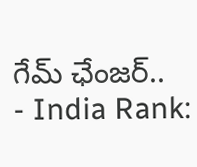గేమ్ ఛేంజర్..
- India Rank: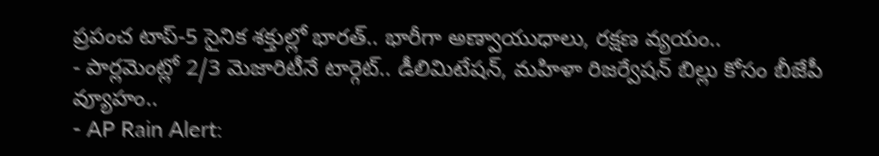ప్రపంచ టాప్-5 సైనిక శక్తుల్లో భారత్.. భారీగా అణ్వాయుధాలు, రక్షణ వ్యయం..
- పార్లమెంట్లో 2/3 మెజారిటీనే టార్గెట్.. డీలిమిటేషన్, మహిళా రిజర్వేషన్ బిల్లు కోసం బీజేపీ వ్యూహం..
- AP Rain Alert: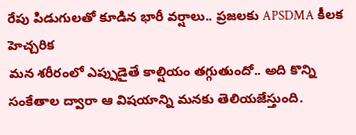రేపు పిడుగులతో కూడిన భారీ వర్షాలు.. ప్రజలకు APSDMA కీలక హెచ్చరిక
మన శరీరంలో ఎప్పుడైతే కాల్షియం తగ్గుతుందో.. అది కొన్ని సంకేతాల ద్వారా ఆ విషయాన్ని మనకు తెలియజేస్తుంది.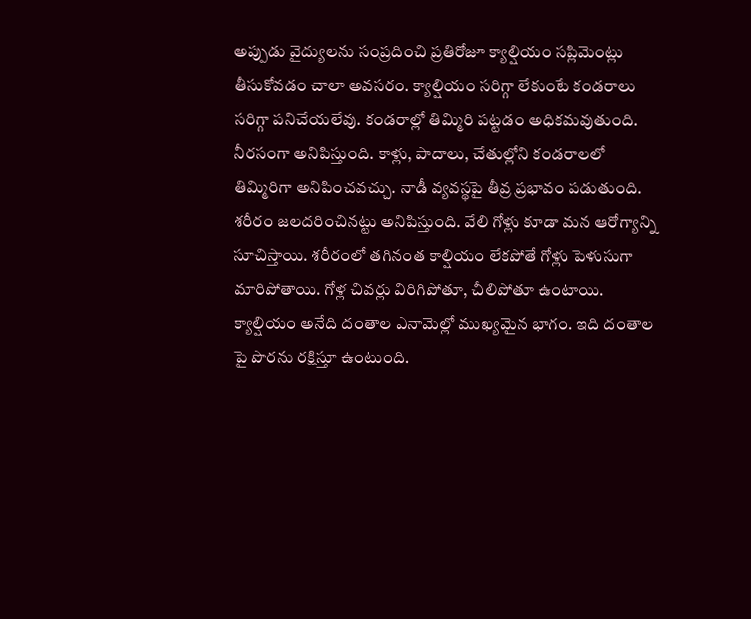అప్పుడు వైద్యులను సంప్రదించి ప్రతిరోజూ క్యాల్షియం సప్లిమెంట్లు తీసుకోవడం చాలా అవసరం. క్యాల్షియం సరిగ్గా లేకుంటే కండరాలు సరిగ్గా పనిచేయలేవు. కండరాల్లో తిమ్మిరి పట్టడం అధికమవుతుంది. నీరసంగా అనిపిస్తుంది. కాళ్లు, పాదాలు, చేతుల్లోని కండరాలలో తిమ్మిరిగా అనిపించవచ్చు. నాడీ వ్యవస్థపై తీవ్ర ప్రభావం పడుతుంది. శరీరం జలదరించినట్టు అనిపిస్తుంది. వేలి గోళ్లు కూడా మన ఆరోగ్యాన్ని సూచిస్తాయి. శరీరంలో తగినంత కాల్షియం లేకపోతే గోళ్లు పెళుసుగా మారిపోతాయి. గోళ్ల చివర్లు విరిగిపోతూ, చీలిపోతూ ఉంటాయి. క్యాల్షియం అనేది దంతాల ఎనామెల్లో ముఖ్యమైన భాగం. ఇది దంతాల పై పొరను రక్షిస్తూ ఉంటుంది.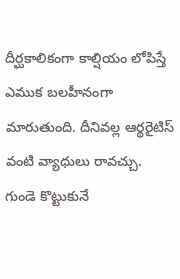దీర్ఘకాలికంగా కాల్షియం లోపిస్తే ఎముక బలహీనంగా మారుతుంది. దీనివల్ల ఆర్థరైటిస్ వంటి వ్యాధులు రావచ్చు.
గుండె కొట్టుకునే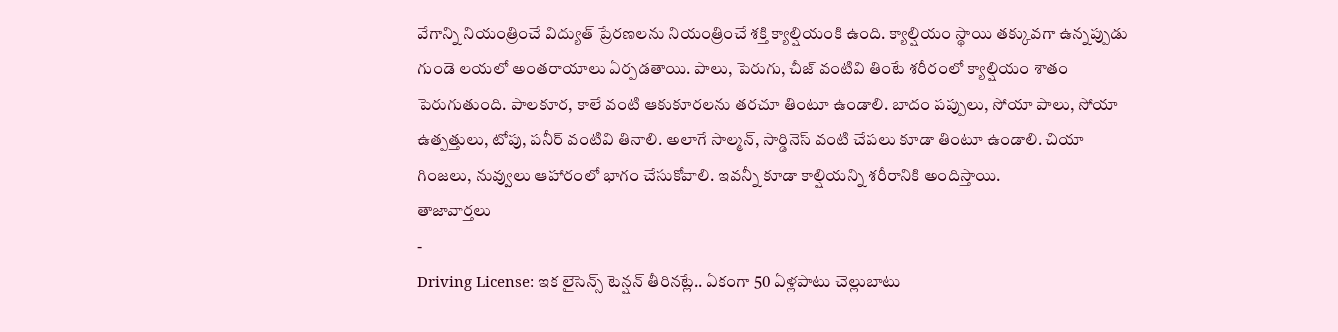వేగాన్ని నియంత్రించే విద్యుత్ ప్రేరణలను నియంత్రించే శక్తి క్యాల్షియంకి ఉంది. క్యాల్షియం స్థాయి తక్కువగా ఉన్నప్పుడు గుండె లయలో అంతరాయాలు ఏర్పడతాయి. పాలు, పెరుగు, చీజ్ వంటివి తింటే శరీరంలో క్యాల్షియం శాతం పెరుగుతుంది. పాలకూర, కాలే వంటి ఆకుకూరలను తరచూ తింటూ ఉండాలి. బాదం పప్పులు, సోయా పాలు, సోయా ఉత్పత్తులు, టోపు, పనీర్ వంటివి తినాలి. అలాగే సాల్మన్, సార్డినెస్ వంటి చేపలు కూడా తింటూ ఉండాలి. చియా గింజలు, నువ్వులు ఆహారంలో భాగం చేసుకోవాలి. ఇవన్నీ కూడా కాల్షియన్ని శరీరానికి అందిస్తాయి.
తాజావార్తలు
-
Driving License: ఇక లైసెన్స్ టెన్షన్ తీరినట్లే.. ఏకంగా 50 ఏళ్లపాటు చెల్లుబాటు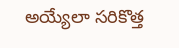అయ్యేలా సరికొత్త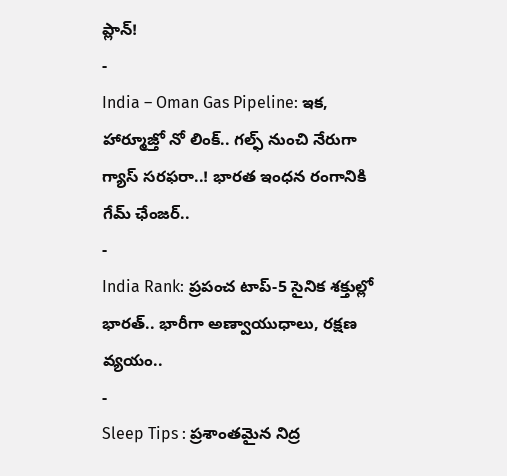ప్లాన్!
-
India – Oman Gas Pipeline: ఇక, హార్మూజ్తో నో లింక్.. గల్ఫ్ నుంచి నేరుగా గ్యాస్ సరఫరా..! భారత ఇంధన రంగానికి గేమ్ ఛేంజర్..
-
India Rank: ప్రపంచ టాప్-5 సైనిక శక్తుల్లో భారత్.. భారీగా అణ్వాయుధాలు, రక్షణ వ్యయం..
-
Sleep Tips : ప్రశాంతమైన నిద్ర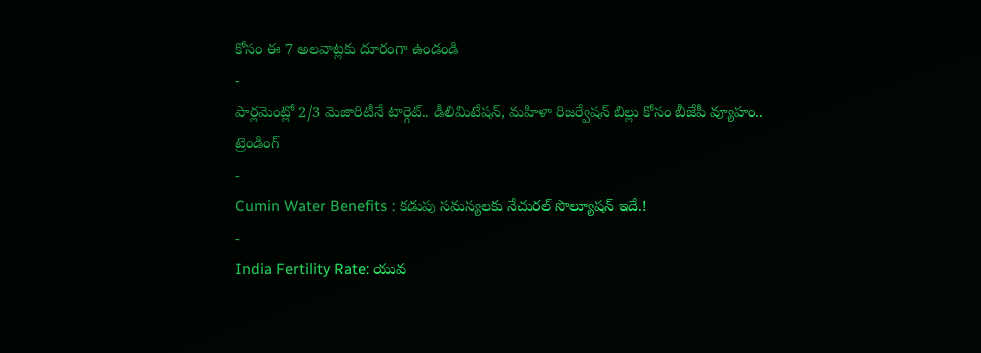కోసం ఈ 7 అలవాట్లకు దూరంగా ఉండండి
-
పార్లమెంట్లో 2/3 మెజారిటీనే టార్గెట్.. డీలిమిటేషన్, మహిళా రిజర్వేషన్ బిల్లు కోసం బీజేపీ వ్యూహం..
ట్రెండింగ్
-
Cumin Water Benefits : కడుపు సమస్యలకు నేచురల్ సొల్యూషన్ ఇదే.!
-
India Fertility Rate: యువ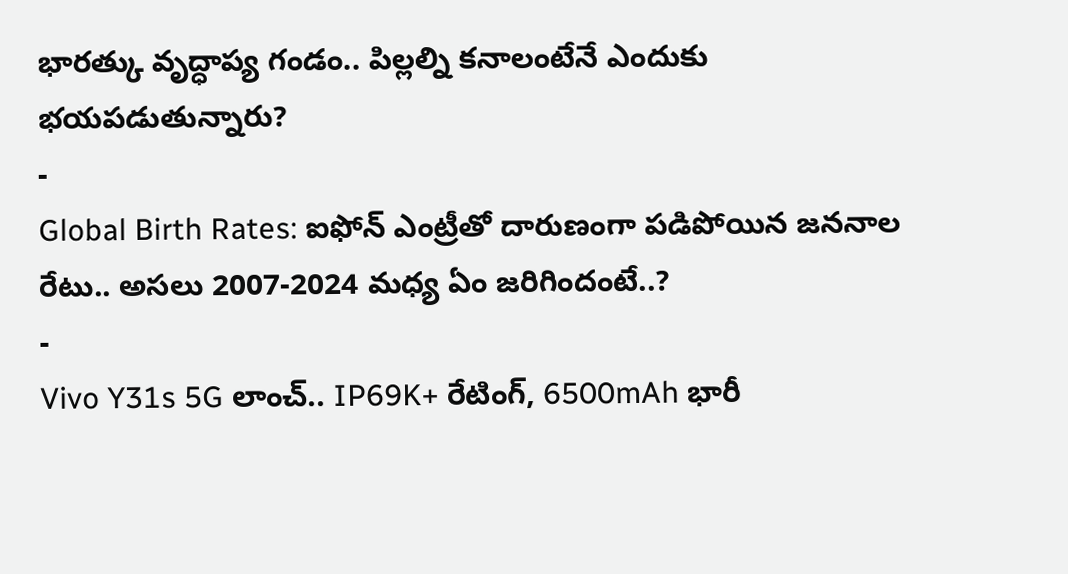భారత్కు వృద్ధాప్య గండం.. పిల్లల్ని కనాలంటేనే ఎందుకు భయపడుతున్నారు?
-
Global Birth Rates: ఐఫోన్ ఎంట్రీతో దారుణంగా పడిపోయిన జననాల రేటు.. అసలు 2007-2024 మధ్య ఏం జరిగిందంటే..?
-
Vivo Y31s 5G లాంచ్.. IP69K+ రేటింగ్, 6500mAh భారీ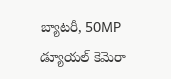బ్యాటరీ, 50MP డ్యూయల్ కెమెరా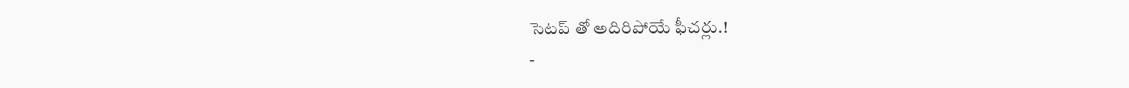సెటప్ తో అదిరిపోయే ఫీచర్లు.!
-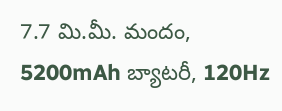7.7 మి.మీ. మందం, 5200mAh బ్యాటరీ, 120Hz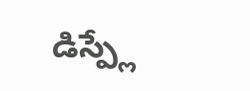డిస్ప్లే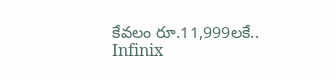కేవలం రూ.11,999లకే.. Infinix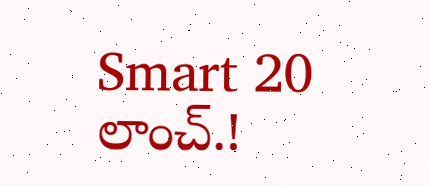Smart 20 లాంచ్.!